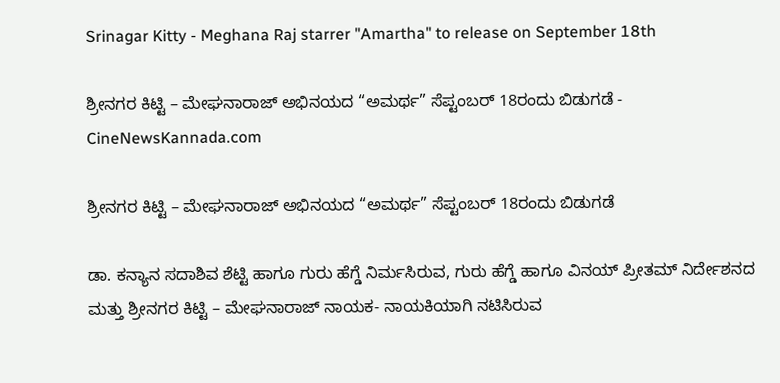Srinagar Kitty - Meghana Raj starrer "Amartha" to release on September 18th

ಶ್ರೀನಗರ ಕಿಟ್ಟಿ – ಮೇಘನಾರಾಜ್ ಅಭಿನಯದ “ಅಮರ್ಥ” ಸೆಪ್ಟಂಬರ್ 18ರಂದು ಬಿಡುಗಡೆ - CineNewsKannada.com

ಶ್ರೀನಗರ ಕಿಟ್ಟಿ – ಮೇಘನಾರಾಜ್ ಅಭಿನಯದ “ಅಮರ್ಥ” ಸೆಪ್ಟಂಬರ್ 18ರಂದು ಬಿಡುಗಡೆ

ಡಾ. ಕನ್ಯಾನ ಸದಾಶಿವ ಶೆಟ್ಟಿ ಹಾಗೂ ಗುರು ಹೆಗ್ಡೆ ನಿರ್ಮಸಿರುವ, ಗುರು ಹೆಗ್ಡೆ ಹಾಗೂ ವಿನಯ್ ಪ್ರೀತಮ್ ನಿರ್ದೇಶನದ ಮತ್ತು ಶ್ರೀನಗರ ಕಿಟ್ಟಿ – ಮೇಘನಾರಾಜ್ ನಾಯಕ- ನಾಯಕಿಯಾಗಿ ನಟಿಸಿರುವ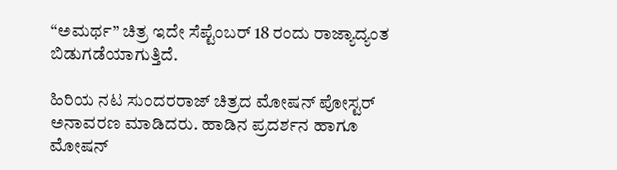“ಅಮರ್ಥ” ಚಿತ್ರ ಇದೇ ಸೆಪ್ಟೆಂಬರ್ 18 ರಂದು ರಾಜ್ಯಾದ್ಯಂತ ಬಿಡುಗಡೆಯಾಗುತ್ತಿದೆ.

ಹಿರಿಯ ನಟ ಸುಂದರರಾಜ್ ಚಿತ್ರದ ಮೋಷನ್ ಪೋಸ್ಟರ್ ಅನಾವರಣ ಮಾಡಿದರು. ಹಾಡಿನ ಪ್ರದರ್ಶನ ಹಾಗೂ ಮೋಷನ್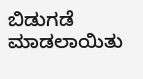ಬಿಡುಗಡೆ ಮಾಡಲಾಯಿತು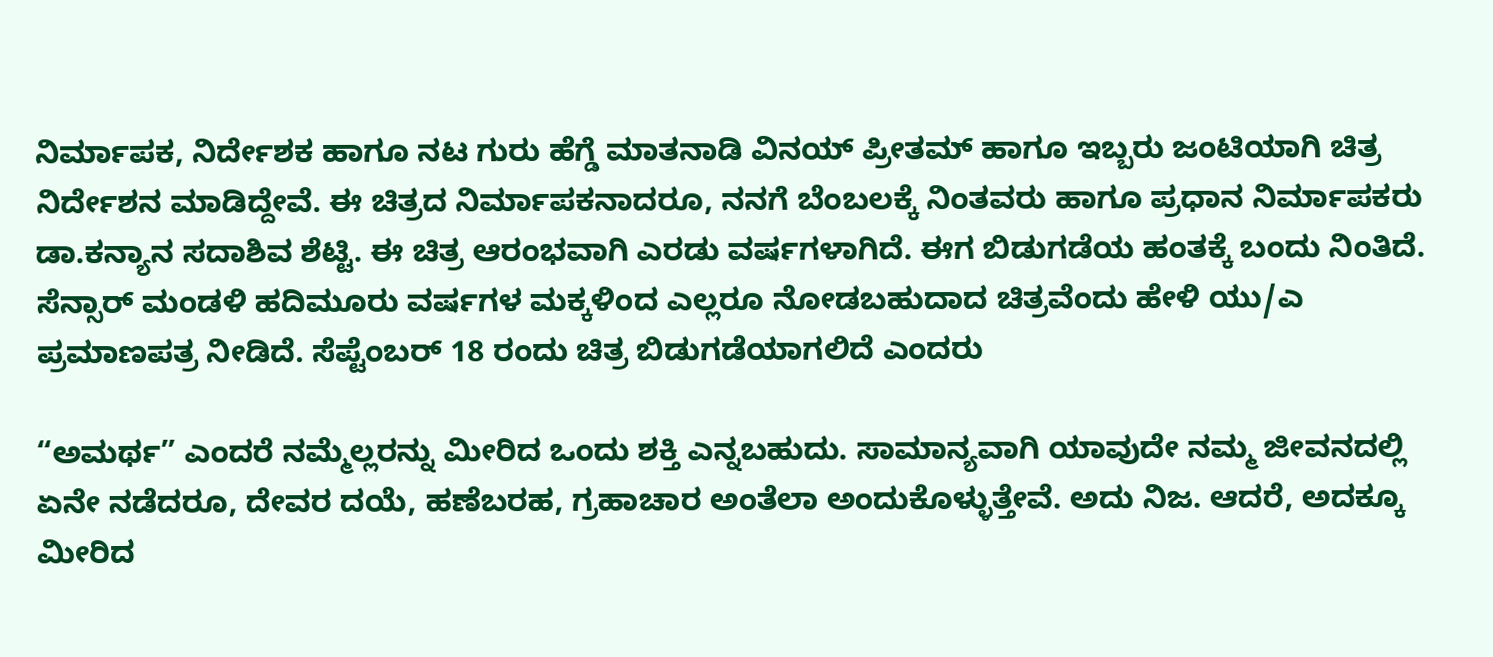ನಿರ್ಮಾಪಕ, ನಿರ್ದೇಶಕ ಹಾಗೂ ನಟ ಗುರು ಹೆಗ್ಡೆ ಮಾತನಾಡಿ ವಿನಯ್ ಪ್ರೀತಮ್ ಹಾಗೂ ಇಬ್ಬರು ಜಂಟಿಯಾಗಿ ಚಿತ್ರ ನಿರ್ದೇಶನ ಮಾಡಿದ್ದೇವೆ. ಈ ಚಿತ್ರದ ನಿರ್ಮಾಪಕನಾದರೂ, ನನಗೆ ಬೆಂಬಲಕ್ಕೆ ನಿಂತವರು ಹಾಗೂ ಪ್ರಧಾನ ನಿರ್ಮಾಪಕರು ಡಾ.ಕನ್ಯಾನ ಸದಾಶಿವ ಶೆಟ್ಟಿ. ಈ ಚಿತ್ರ ಆರಂಭವಾಗಿ ಎರಡು ವರ್ಷಗಳಾಗಿದೆ. ಈಗ ಬಿಡುಗಡೆಯ ಹಂತಕ್ಕೆ ಬಂದು ನಿಂತಿದೆ. ಸೆನ್ಸಾರ್ ಮಂಡಳಿ ಹದಿಮೂರು ವರ್ಷಗಳ ಮಕ್ಕಳಿಂದ ಎಲ್ಲರೂ ನೋಡಬಹುದಾದ ಚಿತ್ರವೆಂದು ಹೇಳಿ ಯು/ಎ ಪ್ರಮಾಣಪತ್ರ ನೀಡಿದೆ. ಸೆಪ್ಟೆಂಬರ್ 18 ರಂದು ಚಿತ್ರ ಬಿಡುಗಡೆಯಾಗಲಿದೆ ಎಂದರು

“ಅಮರ್ಥ” ಎಂದರೆ ನಮ್ಮೆಲ್ಲರನ್ನು ಮೀರಿದ ಒಂದು ಶಕ್ತಿ ಎನ್ನಬಹುದು. ಸಾಮಾನ್ಯವಾಗಿ ಯಾವುದೇ ನಮ್ಮ ಜೀವನದಲ್ಲಿ ಏನೇ ನಡೆದರೂ, ದೇವರ ದಯೆ, ಹಣೆಬರಹ, ಗ್ರಹಾಚಾರ ಅಂತೆಲಾ ಅಂದುಕೊಳ್ಳುತ್ತೇವೆ. ಅದು ನಿಜ. ಆದರೆ, ಅದಕ್ಕೂ ಮೀರಿದ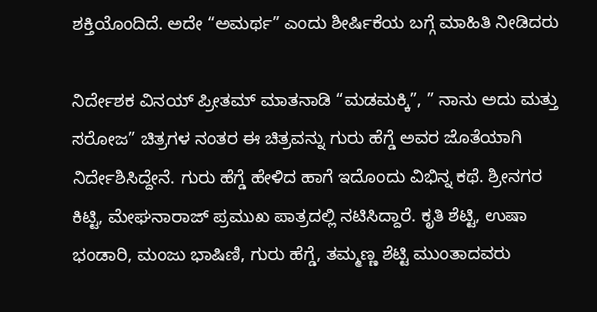ಶಕ್ತಿಯೊಂದಿದೆ. ಅದೇ “ಅಮರ್ಥ” ಎಂದು ಶೀರ್ಷಿಕೆಯ ಬಗ್ಗೆ ಮಾಹಿತಿ ನೀಡಿದರು

ನಿರ್ದೇಶಕ ವಿನಯ್ ಪ್ರೀತಮ್ ಮಾತನಾಡಿ “ಮಡಮಕ್ಕಿ”, ” ನಾನು ಅದು ಮತ್ತು ಸರೋಜ” ಚಿತ್ರಗಳ ನಂತರ ಈ ಚಿತ್ರವನ್ನು ಗುರು ಹೆಗ್ಡೆ ಅವರ ಜೊತೆಯಾಗಿ ನಿರ್ದೇಶಿಸಿದ್ದೇನೆ. ಗುರು ಹೆಗ್ಡೆ ಹೇಳಿದ ಹಾಗೆ ಇದೊಂದು ವಿಭಿನ್ನ ಕಥೆ. ಶ್ರೀನಗರ ಕಿಟ್ಟಿ, ಮೇಘನಾರಾಜ್ ಪ್ರಮುಖ ಪಾತ್ರದಲ್ಲಿ ನಟಿಸಿದ್ದಾರೆ. ಕೃತಿ ಶೆಟ್ಟಿ, ಉಷಾ ಭಂಡಾರಿ, ಮಂಜು ಭಾಷಿಣಿ, ಗುರು ಹೆಗ್ಡೆ, ತಮ್ಮಣ್ಣ ಶೆಟ್ಟಿ ಮುಂತಾದವರು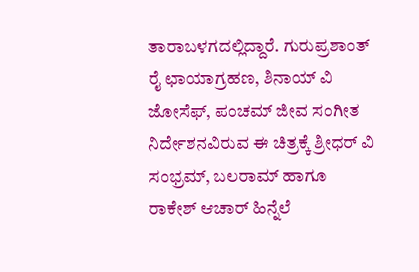ತಾರಾಬಳಗದಲ್ಲಿದ್ದಾರೆ. ಗುರುಪ್ರಶಾಂತ್ ರೈ ಛಾಯಾಗ್ರಹಣ, ಶಿನಾಯ್ ವಿ ಜೋಸೆಫ್, ಪಂಚಮ್ ಜೀವ ಸಂಗೀತ ನಿರ್ದೇಶನವಿರುವ ಈ ಚಿತ್ರಕ್ಕೆ ಶ್ರೀಧರ್ ವಿ ಸಂಭ್ರಮ್, ಬಲರಾಮ್ ಹಾಗೂ ರಾಕೇಶ್ ಆಚಾರ್ ಹಿನ್ನೆಲೆ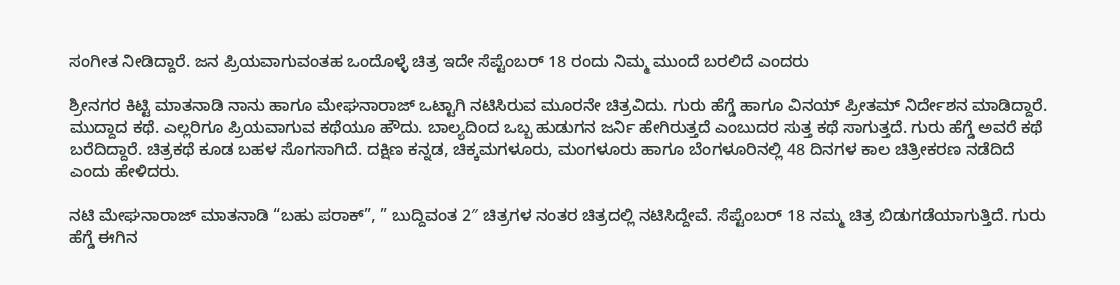ಸಂಗೀತ ನೀಡಿದ್ದಾರೆ. ಜನ ಪ್ರಿಯವಾಗುವಂತಹ ಒಂದೊಳ್ಳೆ ಚಿತ್ರ ಇದೇ ಸೆಪ್ಟೆಂಬರ್ 18 ರಂದು ನಿಮ್ಮ ಮುಂದೆ ಬರಲಿದೆ ಎಂದರು

ಶ್ರೀನಗರ ಕಿಟ್ಟಿ ಮಾತನಾಡಿ ನಾನು ಹಾಗೂ ಮೇಘನಾರಾಜ್ ಒಟ್ಟಾಗಿ ನಟಿಸಿರುವ ಮೂರನೇ ಚಿತ್ರವಿದು. ಗುರು ಹೆಗ್ಡೆ ಹಾಗೂ ವಿನಯ್ ಪ್ರೀತಮ್ ನಿರ್ದೇಶನ ಮಾಡಿದ್ದಾರೆ. ಮುದ್ದಾದ ಕಥೆ. ಎಲ್ಲರಿಗೂ ಪ್ರಿಯವಾಗುವ ಕಥೆಯೂ ಹೌದು. ಬಾಲ್ಯದಿಂದ ಒಬ್ಬ ಹುಡುಗನ ಜರ್ನಿ ಹೇಗಿರುತ್ತದೆ ಎಂಬುದರ ಸುತ್ತ ಕಥೆ ಸಾಗುತ್ತದೆ. ಗುರು ಹೆಗ್ಡೆ ಅವರೆ ಕಥೆ ಬರೆದಿದ್ದಾರೆ. ಚಿತ್ರಕಥೆ ಕೂಡ ಬಹಳ ಸೊಗಸಾಗಿದೆ. ದಕ್ಷಿಣ ಕನ್ನಡ, ಚಿಕ್ಕಮಗಳೂರು, ಮಂಗಳೂರು ಹಾಗೂ ಬೆಂಗಳೂರಿನಲ್ಲಿ 48 ದಿನಗಳ ಕಾಲ ಚಿತ್ರೀಕರಣ ನಡೆದಿದೆ ಎಂದು ಹೇಳಿದರು.

ನಟಿ ಮೇಘನಾರಾಜ್ ಮಾತನಾಡಿ “ಬಹು ಪರಾಕ್”, ” ಬುದ್ದಿವಂತ 2″ ಚಿತ್ರಗಳ ನಂತರ ಚಿತ್ರದಲ್ಲಿ ನಟಿಸಿದ್ದೇವೆ. ಸೆಪ್ಟೆಂಬರ್ 18 ನಮ್ಮ ಚಿತ್ರ ಬಿಡುಗಡೆಯಾಗುತ್ತಿದೆ. ಗುರು ಹೆಗ್ಡೆ ಈಗಿನ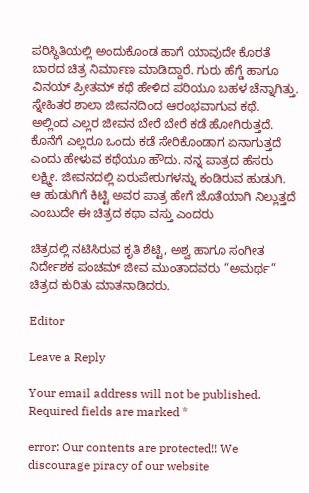ಪರಿಸ್ಥಿತಿಯಲ್ಲಿ ಅಂದುಕೊಂಡ ಹಾಗೆ ಯಾವುದೇ ಕೊರತೆ ಬಾರದ ಚಿತ್ರ ನಿರ್ಮಾಣ ಮಾಡಿದ್ದಾರೆ. ಗುರು ಹೆಗ್ಡೆ ಹಾಗೂ ವಿನಯ್ ಪ್ರೀತಮ್ ಕಥೆ ಹೇಳಿದ ಪರಿಯೂ ಬಹಳ ಚೆನ್ನಾಗಿತ್ತು. ಸ್ನೇಹಿತರ ಶಾಲಾ ಜೀವನದಿಂದ ಆರಂಭವಾಗುವ ಕಥೆ. ಅಲ್ಲಿಂದ ಎಲ್ಲರ ಜೀವನ ಬೇರೆ ಬೇರೆ ಕಡೆ ಹೋಗಿರುತ್ತದೆ. ಕೊನೆಗೆ ಎಲ್ಲರೂ ಒಂದು ಕಡೆ ಸೇರಿಕೊಂಡಾಗ ಏನಾಗುತ್ತದೆ ಎಂದು ಹೇಳುವ ಕಥೆಯೂ ಹೌದು. ನನ್ನ ಪಾತ್ರದ ಹೆಸರು ಲಕ್ಷ್ಮೀ. ಜೀವನದಲ್ಲಿ ಏರುಪೇರುಗಳನ್ನು ಕಂಡಿರುವ ಹುಡುಗಿ. ಆ ಹುಡುಗಿಗೆ ಕಿಟ್ಟಿ ಅವರ ಪಾತ್ರ ಹೇಗೆ ಜೊತೆಯಾಗಿ ನಿಲ್ಲುತ್ತದೆ ಎಂಬುದೇ ಈ ಚಿತ್ರದ ಕಥಾ ವಸ್ತು ಎಂದರು

ಚಿತ್ರದಲ್ಲಿ ನಟಿಸಿರುವ ಕೃತಿ ಶೆಟ್ಟಿ, ಅಶ್ವ ಹಾಗೂ ಸಂಗೀತ ನಿರ್ದೇಶಕ ಪಂಚಮ್ ಜೀವ ಮುಂತಾದವರು “ಅಮರ್ಥ” ಚಿತ್ರದ ಕುರಿತು ಮಾತನಾಡಿದರು.

Editor

Leave a Reply

Your email address will not be published. Required fields are marked *

error: Our contents are protected!! We discourage piracy of our website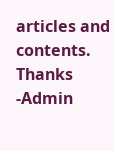articles and contents. Thanks -Admin